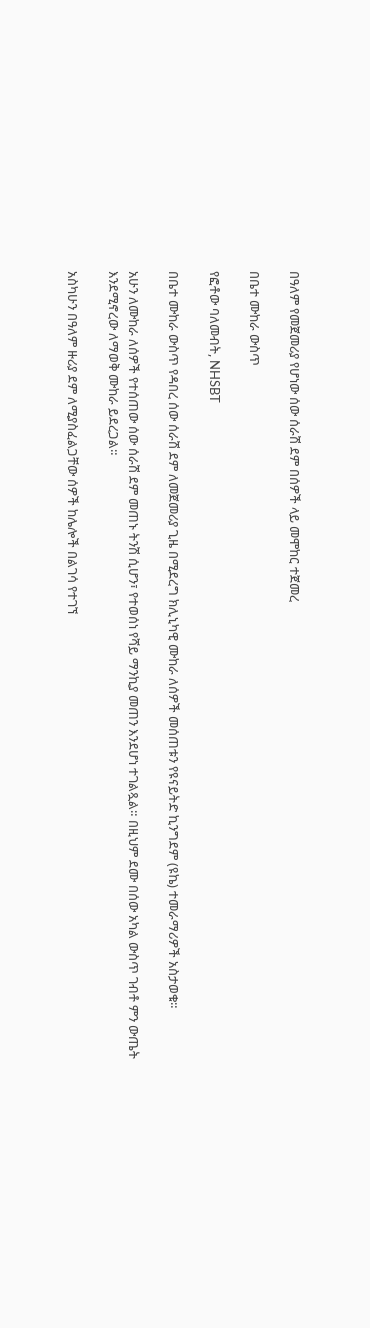በዓለም የመጀመሪያ የሆነው ሰው ሰራሽ ደም በሰዎች ላይ መሞከር ተጀመረ

በቤተ ሙከራ ውስጥ

የፎቶው ባለመብት, NHSBT

በቤተ ሙከራ ውስጥ የዳበረ ሰው ሰራሽ ደም ለመጀመሪያ ጊዜ በሚደረግ ክሊኒካዊ ሙከራ ለሰዎች መሰጠቱን የዩናይትድ ኪንግደም (ዩኬ) ተመራማሪዎች አስታወቁ።

አሁን ለሙከራ ለሰዎች የተሰጠው ሰው ሰራሽ ደም መጠኑ ትንሽ ሲሆን፣ የተወሰነ የሻይ ማንኪያ መጠን እንደሆነ ተገልጿል። በዚህም ደሙ በሰው አካል ውስጥ ገብቶ ምን ውጤት እንደሚኖረው ለማወቅ ሙከራ ይደረጋል።

አስካሁን በዓለም ዙሪያ ደም ለሚያስፈልጋቸው ሰዎች ከሌሎች በልገሳ የተገኘ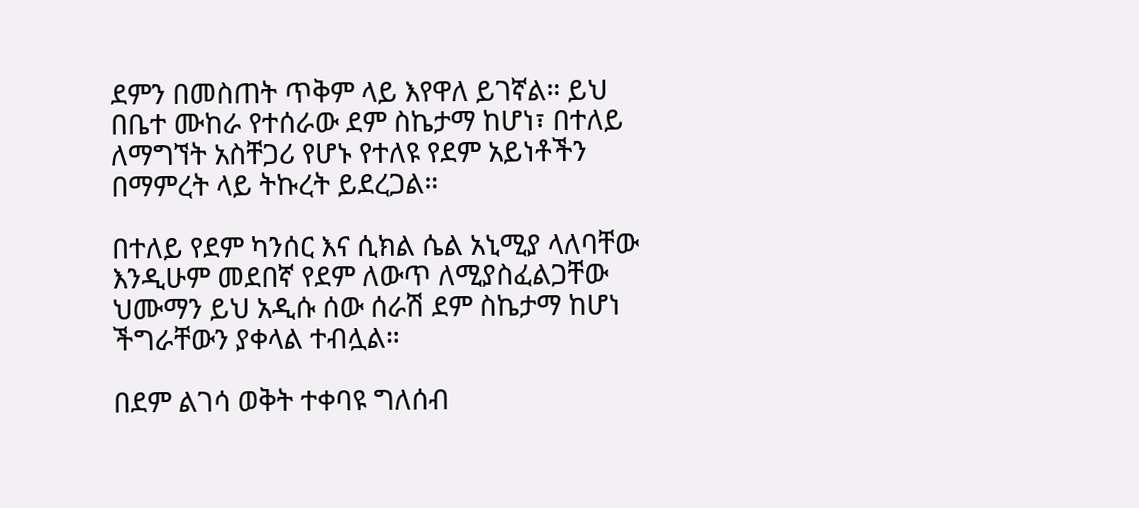ደምን በመስጠት ጥቅም ላይ እየዋለ ይገኛል። ይህ በቤተ ሙከራ የተሰራው ደም ስኬታማ ከሆነ፣ በተለይ ለማግኘት አስቸጋሪ የሆኑ የተለዩ የደም አይነቶችን በማምረት ላይ ትኩረት ይደረጋል።

በተለይ የደም ካንሰር እና ሲክል ሴል አኒሚያ ላለባቸው እንዲሁም መደበኛ የደም ለውጥ ለሚያስፈልጋቸው ህሙማን ይህ አዲሱ ሰው ሰራሽ ደም ስኬታማ ከሆነ ችግራቸውን ያቀላል ተብሏል።

በደም ልገሳ ወቅት ተቀባዩ ግለሰብ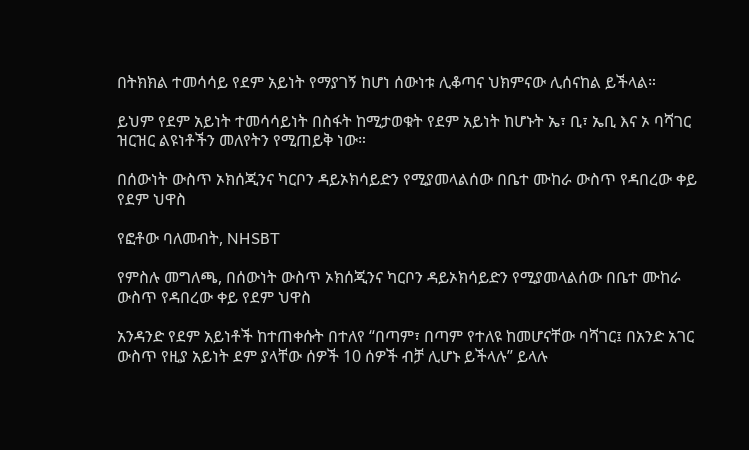በትክክል ተመሳሳይ የደም አይነት የማያገኝ ከሆነ ሰውነቱ ሊቆጣና ህክምናው ሊሰናከል ይችላል።

ይህም የደም አይነት ተመሳሳይነት በስፋት ከሚታወቁት የደም አይነት ከሆኑት ኤ፣ ቢ፣ ኤቢ እና ኦ ባሻገር ዝርዝር ልዩነቶችን መለየትን የሚጠይቅ ነው።

በሰውነት ውስጥ ኦክሰጂንና ካርቦን ዳይኦክሳይድን የሚያመላልሰው በቤተ ሙከራ ውስጥ የዳበረው ቀይ የደም ህዋስ

የፎቶው ባለመብት, NHSBT

የምስሉ መግለጫ, በሰውነት ውስጥ ኦክሰጂንና ካርቦን ዳይኦክሳይድን የሚያመላልሰው በቤተ ሙከራ ውስጥ የዳበረው ቀይ የደም ህዋስ

አንዳንድ የደም አይነቶች ከተጠቀሱት በተለየ “በጣም፣ በጣም የተለዩ ከመሆናቸው ባሻገር፤ በአንድ አገር ውስጥ የዚያ አይነት ደም ያላቸው ሰዎች 10 ሰዎች ብቻ ሊሆኑ ይችላሉ” ይላሉ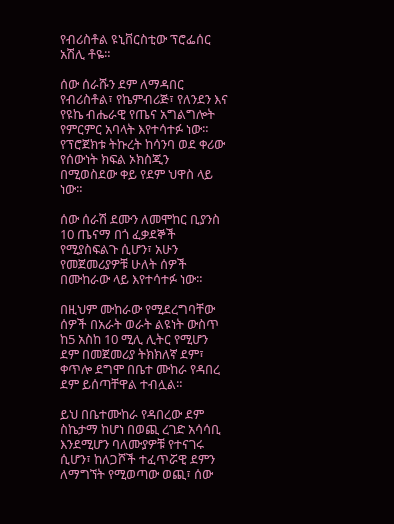የብሪስቶል ዩኒቨርስቲው ፕሮፌሰር አሽሊ ቶዬ።

ሰው ሰራሹን ደም ለማዳበር የብሪስቶል፣ የኬምብሪጅ፣ የለንደን እና የዩኬ ብሔራዊ የጤና አግልግሎት የምርምር አባላት እየተሳተፉ ነው። የፕሮጀክቱ ትኩረት ከሳንባ ወደ ቀሪው የሰውነት ክፍል ኦክስጂን በሚወስደው ቀይ የደም ህዋስ ላይ ነው።

ሰው ሰራሽ ደሙን ለመሞከር ቢያንስ 10 ጤናማ በጎ ፈቃደኞች የሚያስፍልጉ ሲሆን፣ አሁን የመጀመሪያዎቹ ሁለት ሰዎች በሙከራው ላይ እየተሳተፉ ነው።

በዚህም ሙከራው የሚደረግባቸው ሰዎች በአራት ወራት ልዩነት ውስጥ ከ5 አስከ 10 ሚሊ ሊትር የሚሆን ደም በመጀመሪያ ትክክለኛ ደም፣ ቀጥሎ ደግሞ በቤተ ሙከራ የዳበረ ደም ይሰጣቸዋል ተብሏል።

ይህ በቤተሙከራ የዳበረው ደም ስኬታማ ከሆነ በወጪ ረገድ አሳሳቢ እንደሚሆን ባለሙያዎቹ የተናገሩ ሲሆን፣ ከለጋሾች ተፈጥሯዊ ደምን ለማግኘት የሚወጣው ወጪ፣ ሰው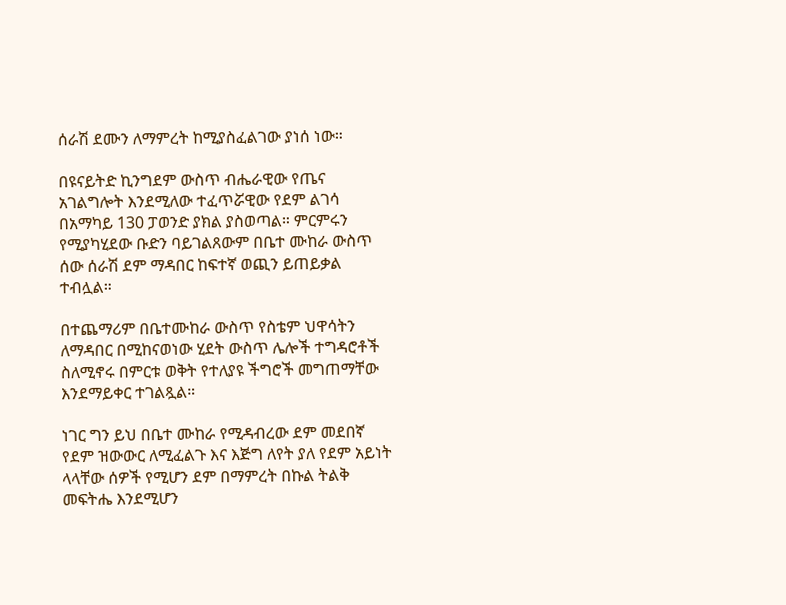ሰራሽ ደሙን ለማምረት ከሚያስፈልገው ያነሰ ነው።

በዩናይትድ ኪንግደም ውስጥ ብሔራዊው የጤና አገልግሎት እንደሚለው ተፈጥሯዊው የደም ልገሳ በአማካይ 130 ፓወንድ ያክል ያስወጣል። ምርምሩን የሚያካሂደው ቡድን ባይገልጸውም በቤተ ሙከራ ውስጥ ሰው ሰራሽ ደም ማዳበር ከፍተኛ ወጪን ይጠይቃል ተብሏል።

በተጨማሪም በቤተሙከራ ውስጥ የስቴም ህዋሳትን ለማዳበር በሚከናወነው ሂደት ውስጥ ሌሎች ተግዳሮቶች ስለሚኖሩ በምርቱ ወቅት የተለያዩ ችግሮች መግጠማቸው እንደማይቀር ተገልጿል።

ነገር ግን ይህ በቤተ ሙከራ የሚዳብረው ደም መደበኛ የደም ዝውውር ለሚፈልጉ እና እጅግ ለየት ያለ የደም አይነት ላላቸው ሰዎች የሚሆን ደም በማምረት በኩል ትልቅ መፍትሔ እንደሚሆን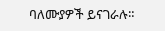ባለሙያዎች ይናገራሉ።